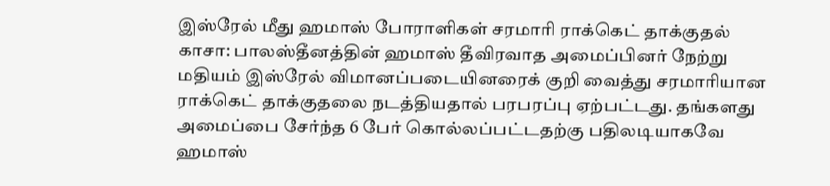இஸ்ரேல் மீது ஹமாஸ் போராளிகள் சரமாரி ராக்கெட் தாக்குதல்
காசா: பாலஸ்தீனத்தின் ஹமாஸ் தீவிரவாத அமைப்பினர் நேற்று மதியம் இஸ்ரேல் விமானப்படையினரைக் குறி வைத்து சரமாரியான ராக்கெட் தாக்குதலை நடத்தியதால் பரபரப்பு ஏற்பட்டது. தங்களது அமைப்பை சேர்ந்த 6 பேர் கொல்லப்பட்டதற்கு பதிலடியாகவே ஹமாஸ்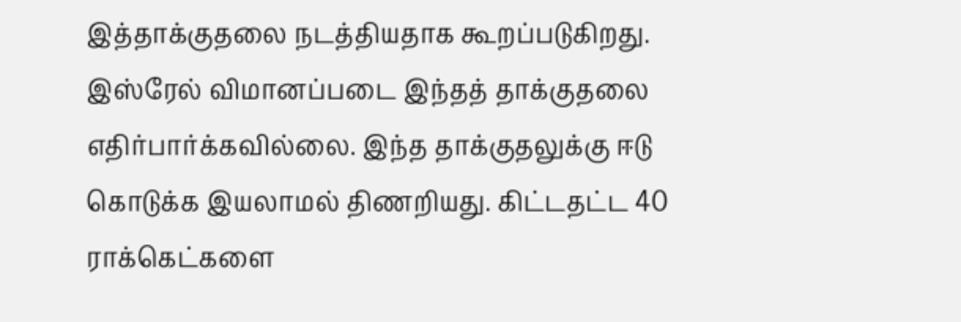இத்தாக்குதலை நடத்தியதாக கூறப்படுகிறது.
இஸ்ரேல் விமானப்படை இந்தத் தாக்குதலை எதிர்பார்க்கவில்லை. இந்த தாக்குதலுக்கு ஈடு கொடுக்க இயலாமல் திணறியது. கிட்டதட்ட 40 ராக்கெட்களை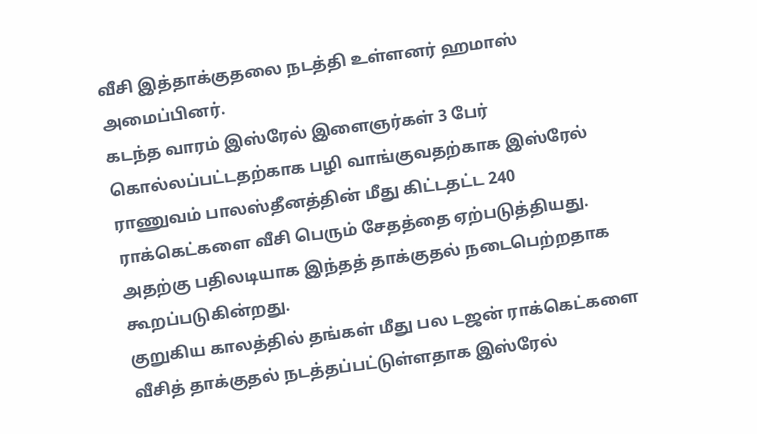வீசி இத்தாக்குதலை நடத்தி உள்ளனர் ஹமாஸ் அமைப்பினர்.
கடந்த வாரம் இஸ்ரேல் இளைஞர்கள் 3 பேர் கொல்லப்பட்டதற்காக பழி வாங்குவதற்காக இஸ்ரேல் ராணுவம் பாலஸ்தீனத்தின் மீது கிட்டதட்ட 240 ராக்கெட்களை வீசி பெரும் சேதத்தை ஏற்படுத்தியது. அதற்கு பதிலடியாக இந்தத் தாக்குதல் நடைபெற்றதாக கூறப்படுகின்றது.
குறுகிய காலத்தில் தங்கள் மீது பல டஜன் ராக்கெட்களை வீசித் தாக்குதல் நடத்தப்பட்டுள்ளதாக இஸ்ரேல்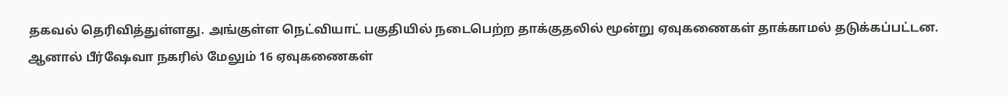தகவல் தெரிவித்துள்ளது. அங்குள்ள நெட்வியாட் பகுதியில் நடைபெற்ற தாக்குதலில் மூன்று ஏவுகணைகள் தாக்காமல் தடுக்கப்பட்டன.
ஆனால் பீர்ஷேவா நகரில் மேலும் 16 ஏவுகணைகள்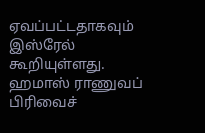ஏவப்பட்டதாகவும் இஸ்ரேல் கூறியுள்ளது.
ஹமாஸ் ராணுவப் பிரிவைச்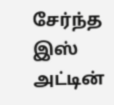சேர்ந்த இஸ் அட்டின்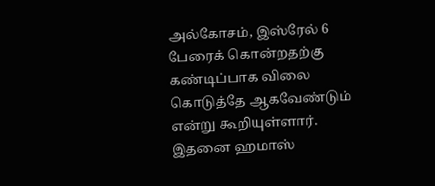அல்கோசம், இஸ்ரேல் 6 பேரைக் கொன்றதற்கு கண்டிப்பாக விலை கொடுத்தே ஆகவேண்டும் என்று கூறியுள்ளார். இதனை ஹமாஸ்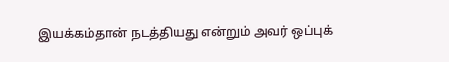இயக்கம்தான் நடத்தியது என்றும் அவர் ஒப்புக்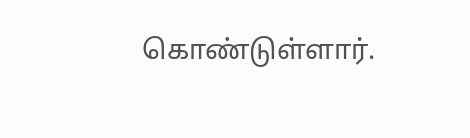கொண்டுள்ளார்.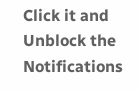Click it and Unblock the Notifications